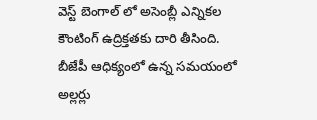వెస్ట్ బెంగాల్ లో అసెంబ్లీ ఎన్నికల కౌంటింగ్ ఉద్రిక్తతకు దారి తీసింది. బీజేపీ ఆధిక్యంలో ఉన్న సమయంలో అల్లర్లు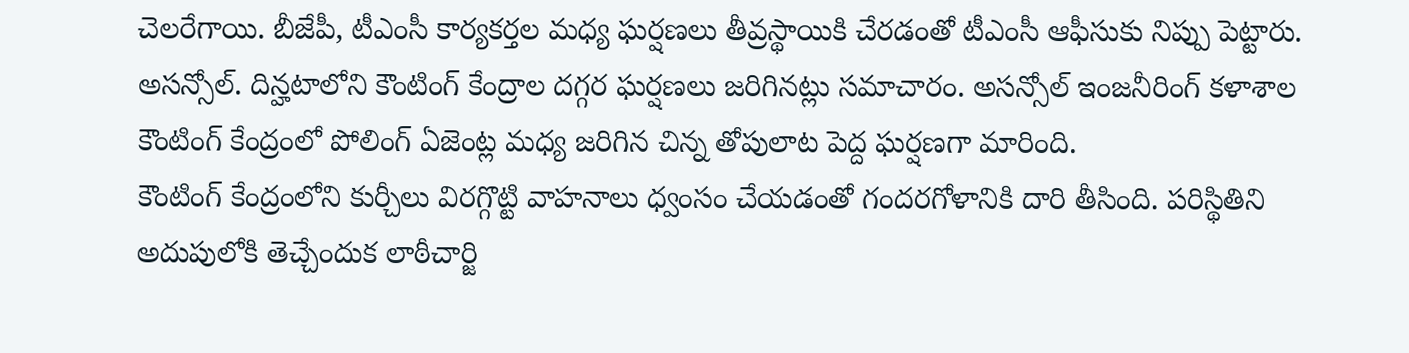చెలరేగాయి. బీజేపీ, టీఎంసీ కార్యకర్తల మధ్య ఘర్షణలు తీవ్రస్థాయికి చేరడంతో టీఎంసీ ఆఫీసుకు నిప్పు పెట్టారు. అసన్సోల్. దిన్హటాలోని కౌంటింగ్ కేంద్రాల దగ్గర ఘర్షణలు జరిగినట్లు సమాచారం. అసన్సోల్ ఇంజనీరింగ్ కళాశాల కౌంటింగ్ కేంద్రంలో పోలింగ్ ఏజెంట్ల మధ్య జరిగిన చిన్న తోపులాట పెద్ద ఘర్షణగా మారింది.
కౌంటింగ్ కేంద్రంలోని కుర్చీలు విరగ్గొట్టి వాహనాలు ధ్వంసం చేయడంతో గందరగోళానికి దారి తీసింది. పరిస్థితిని అదుపులోకి తెచ్చేందుక లాఠీచార్జి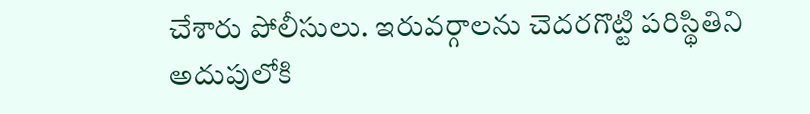చేశారు పోలీసులు. ఇరువర్గాలను చెదరగొట్టి పరిస్థితిని అదుపులోకి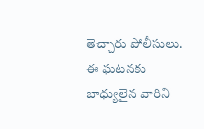తెచ్చారు పోలీసులు. ఈ ఘటనకు బాధ్యులైన వారిని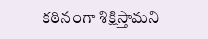కఠినంగా శిక్షిస్తామని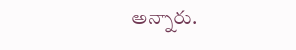అన్నారు.